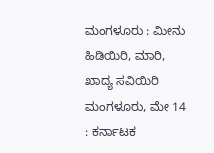ಮಂಗಳೂರು : ಮೀನು ಹಿಡಿಯಿರಿ, ಮಾರಿ, ಖಾದ್ಯ ಸವಿಯಿರಿ
ಮಂಗಳೂರು, ಮೇ 14 : ಕರ್ನಾಟಕ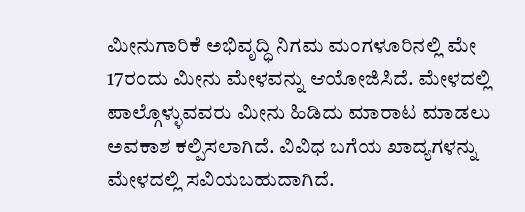ಮೀನುಗಾರಿಕೆ ಅಭಿವೃದ್ಧಿ ನಿಗಮ ಮಂಗಳೂರಿನಲ್ಲಿ ಮೇ 17ರಂದು ಮೀನು ಮೇಳವನ್ನು ಆಯೋಜಿಸಿದೆ. ಮೇಳದಲ್ಲಿ ಪಾಲ್ಗೊಳ್ಳುವವರು ಮೀನು ಹಿಡಿದು ಮಾರಾಟ ಮಾಡಲು ಅವಕಾಶ ಕಲ್ಪಿಸಲಾಗಿದೆ. ವಿವಿಧ ಬಗೆಯ ಖಾದ್ಯಗಳನ್ನು ಮೇಳದಲ್ಲಿ ಸವಿಯಬಹುದಾಗಿದೆ.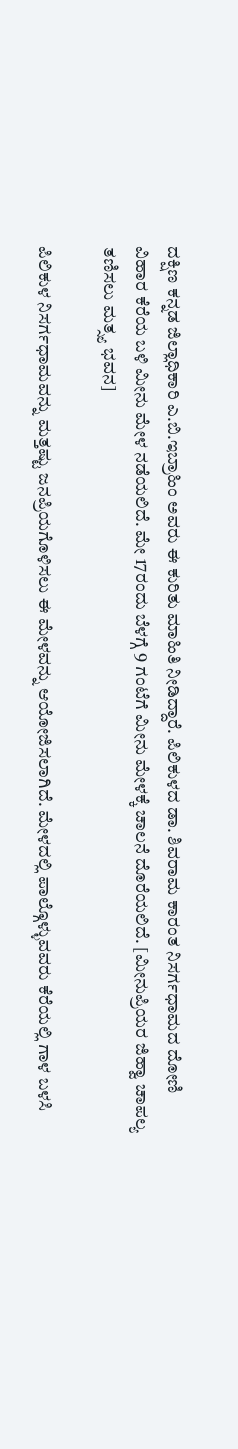ದಕ್ಷಿಣ ಕನ್ನಡ ಜಿಲ್ಲಾಧಿಕಾರಿ ಎ.ಬಿ.ಇಬ್ರಾಹಿಂ ಅವರು ಈ ಕುರಿತು ಮಾಹಿತಿ ನೀಡಿದ್ದಾರೆ. ಪಿಲಿಕುಳದ ಡಾ. ಶಿವರಾಮ ಕಾರಂತ ನಿಸರ್ಗಧಾಮದ ದೋಣಿ ವಿಹಾರ ಕೆರೆಯ ಬಳಿ ಮೀನು ಮೇಳ ನಡೆಯಲಿದೆ. ಮೇ 17ರಂದು ಬೆಳಗ್ಗೆ 9 ಗಂಟೆಗೆ ಮೀನು ಮೇಳಕ್ಕೆ ಚಾಲನೆ ದೊರೆಯಲಿದೆ. [ಮೀನುಪ್ರಿಯರ ಜಿಹ್ವಾ ಚಾಪಲ್ಯ ತಣಿಸಲು ಮತ್ಸ್ಯ ಭವನ]

ಪಿಲಿಕುಳ ನಿಸರ್ಗಧಾಮವನ್ನು ಮತ್ತಷ್ಟು ಜನಪ್ರಿಯಗೊಳಿಸಲು ಈ ಮೇಳವನ್ನು ಆಯೋಜಿಸಲಾಗಿದೆ. ಮೇಳದಲ್ಲಿ ಪಾಲ್ಗೊಳ್ಳುವವರು ಕೆರೆಯಲ್ಲಿ ಗಾಳ ಬಳಸಿ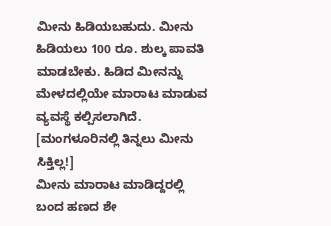ಮೀನು ಹಿಡಿಯಬಹುದು. ಮೀನು ಹಿಡಿಯಲು 100 ರೂ. ಶುಲ್ಕ ಪಾವತಿ ಮಾಡಬೇಕು. ಹಿಡಿದ ಮೀನನ್ನು ಮೇಳದಲ್ಲಿಯೇ ಮಾರಾಟ ಮಾಡುವ ವ್ಯವಸ್ಥೆ ಕಲ್ಪಿಸಲಾಗಿದೆ. [ಮಂಗಳೂರಿನಲ್ಲಿ ತಿನ್ನಲು ಮೀನು ಸಿಕ್ತಿಲ್ಲ!]
ಮೀನು ಮಾರಾಟ ಮಾಡಿದ್ದರಲ್ಲಿ ಬಂದ ಹಣದ ಶೇ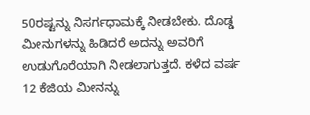50ರಷ್ಟನ್ನು ನಿಸರ್ಗಧಾಮಕ್ಕೆ ನೀಡಬೇಕು. ದೊಡ್ಡ ಮೀನುಗಳನ್ನು ಹಿಡಿದರೆ ಅದನ್ನು ಅವರಿಗೆ ಉಡುಗೊರೆಯಾಗಿ ನೀಡಲಾಗುತ್ತದೆ. ಕಳೆದ ವರ್ಷ 12 ಕೆಜಿಯ ಮೀನನ್ನು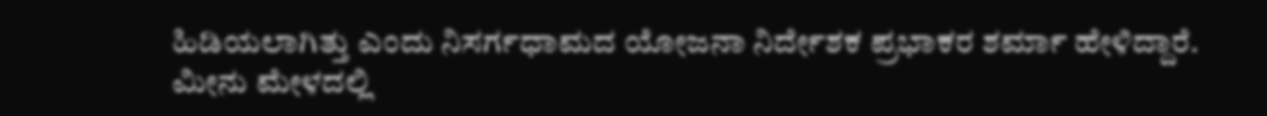ಹಿಡಿಯಲಾಗಿತ್ತು ಎಂದು ನಿಸರ್ಗಧಾಮದ ಯೋಜನಾ ನಿರ್ದೇಶಕ ಪ್ರಭಾಕರ ಶರ್ಮಾ ಹೇಳಿದ್ದಾರೆ.
ಮೀನು ಮೇಳದಲ್ಲಿ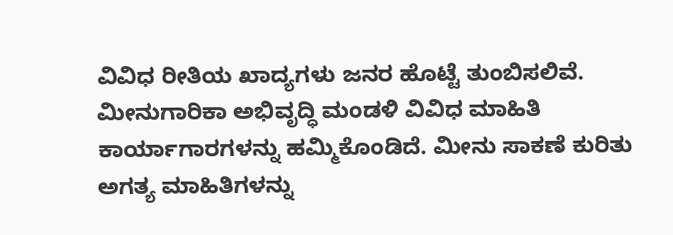ವಿವಿಧ ರೀತಿಯ ಖಾದ್ಯಗಳು ಜನರ ಹೊಟ್ಟೆ ತುಂಬಿಸಲಿವೆ. ಮೀನುಗಾರಿಕಾ ಅಭಿವೃದ್ಧಿ ಮಂಡಳಿ ವಿವಿಧ ಮಾಹಿತಿ ಕಾರ್ಯಾಗಾರಗಳನ್ನು ಹಮ್ಮಿಕೊಂಡಿದೆ. ಮೀನು ಸಾಕಣೆ ಕುರಿತು ಅಗತ್ಯ ಮಾಹಿತಿಗಳನ್ನು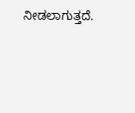ನೀಡಲಾಗುತ್ತದೆ.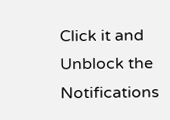Click it and Unblock the Notifications